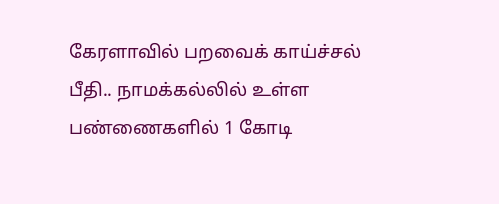கேரளாவில் பறவைக் காய்ச்சல் பீதி.. நாமக்கல்லில் உள்ள பண்ணைகளில் 1 கோடி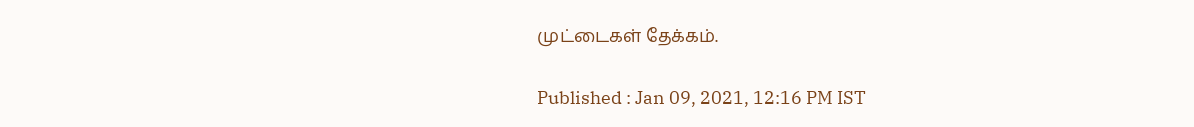முட்டைகள் தேக்கம்.

Published : Jan 09, 2021, 12:16 PM IST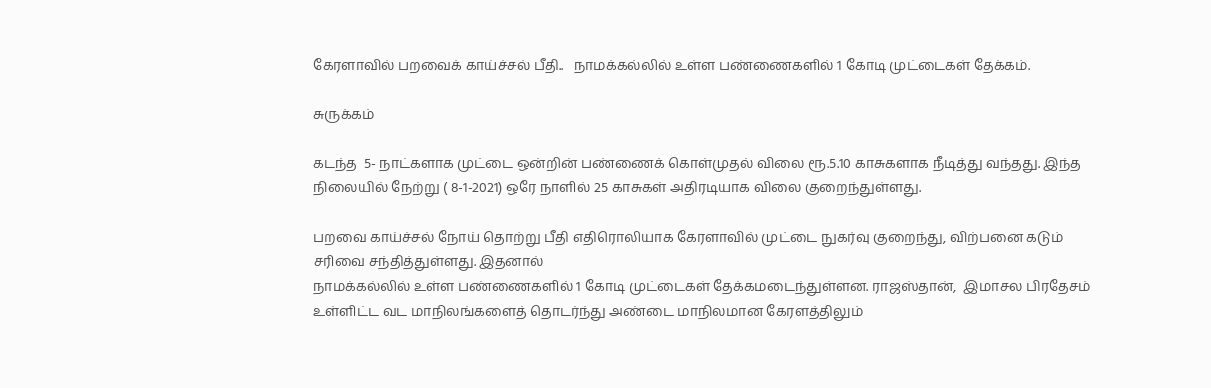கேரளாவில் பறவைக் காய்ச்சல் பீதி..   நாமக்கல்லில் உள்ள பண்ணைகளில் 1 கோடி முட்டைகள் தேக்கம்.

சுருக்கம்

கடந்த  5- நாட்களாக முட்டை ஒன்றின் பண்ணைக் கொள்முதல் விலை ரூ.5.10 காசுகளாக நீடித்து வந்தது. இந்த நிலையில் நேற்று ( 8-1-2021) ஒரே நாளில் 25 காசுகள் அதிரடியாக விலை குறைந்துள்ளது.

பறவை காய்ச்சல் நோய் தொற்று பீதி எதிரொலியாக கேரளாவில் முட்டை நுகர்வு குறைந்து, விற்பனை கடும் சரிவை சந்தித்துள்ளது. இதனால்
நாமக்கல்லில் உள்ள பண்ணைகளில் 1 கோடி முட்டைகள் தேக்கமடைந்துள்ளன. ராஜஸ்தான்,  இமாசல பிரதேசம் உள்ளிட்ட வட மாநிலங்களைத் தொடர்ந்து அண்டை மாநிலமான கேரளத்திலும்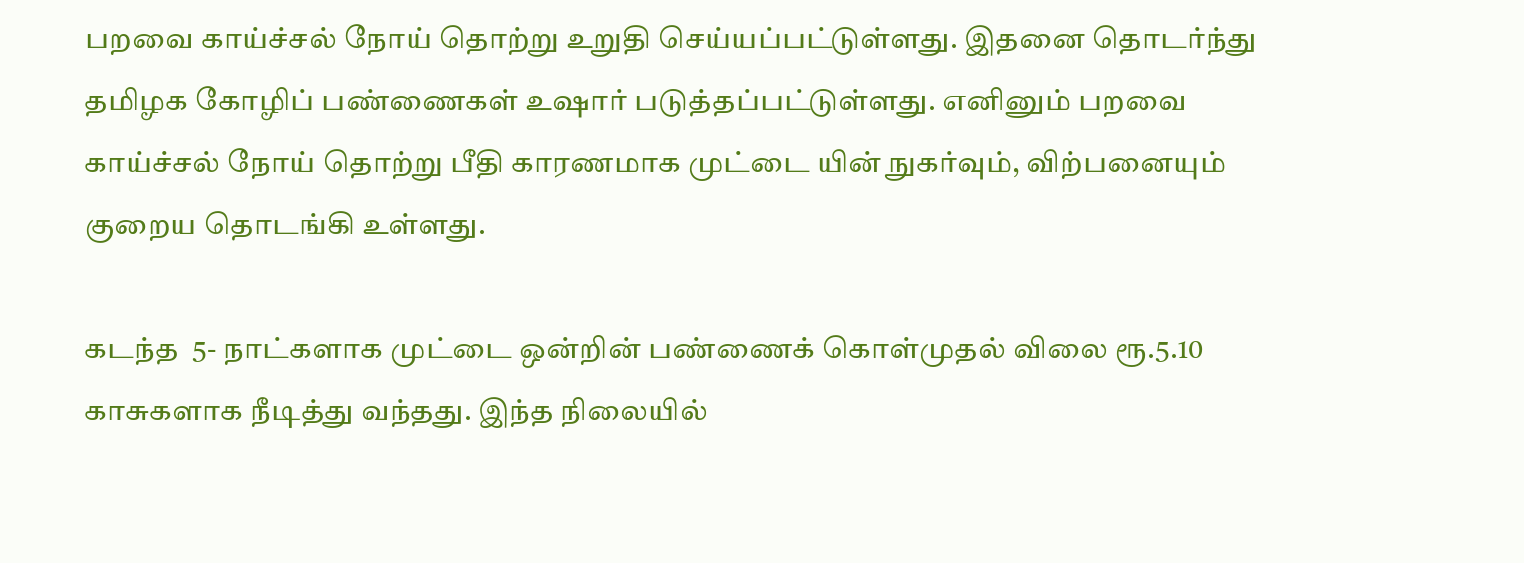பறவை காய்ச்சல் நோய் தொற்று உறுதி செய்யப்பட்டுள்ளது. இதனை தொடர்ந்து தமிழக கோழிப் பண்ணைகள் உஷார் படுத்தப்பட்டுள்ளது. எனினும் பறவை காய்ச்சல் நோய் தொற்று பீதி காரணமாக முட்டை யின் நுகர்வும், விற்பனையும் குறைய தொடங்கி உள்ளது.

கடந்த  5- நாட்களாக முட்டை ஒன்றின் பண்ணைக் கொள்முதல் விலை ரூ.5.10 காசுகளாக நீடித்து வந்தது. இந்த நிலையில்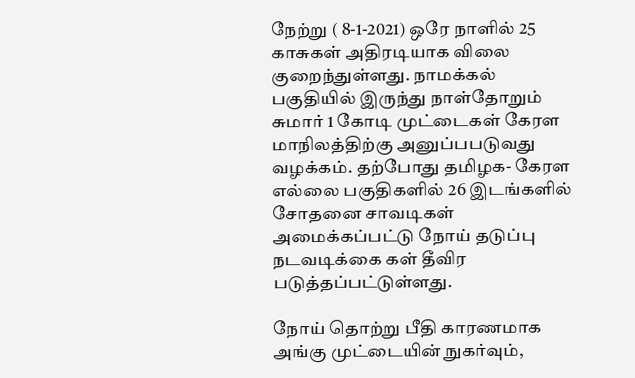நேற்று ( 8-1-2021) ஒரே நாளில் 25 காசுகள் அதிரடியாக விலை குறைந்துள்ளது. நாமக்கல் பகுதியில் இருந்து நாள்தோறும்  சுமார் 1 கோடி முட்டைகள் கேரள மாநிலத்திற்கு அனுப்பபடுவது வழக்கம். தற்போது தமிழக- கேரள எல்லை பகுதிகளில் 26 இடங்களில் சோதனை சாவடிகள் அமைக்கப்பட்டு நோய் தடுப்பு நடவடிக்கை கள் தீவிர படுத்தப்பட்டுள்ளது.

நோய் தொற்று பீதி காரணமாக அங்கு முட்டையின் நுகர்வும்,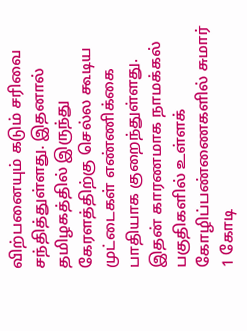விற்பனையும் கடும் சரிவை சந்தித்துள்ளது. இதனால் தமிழகத்தில் இருந்து கேரளத்திற்கு செல்ல கூடிய முட்டைகள் எண்ணிக்கை பாதியாக குறைந்துள்ளது. இதன் காரணமாக நாமக்கல் பகுதிகளில் உள்ளக் கோழிப்பண்ணைகளில் சுமார் 1 கோடி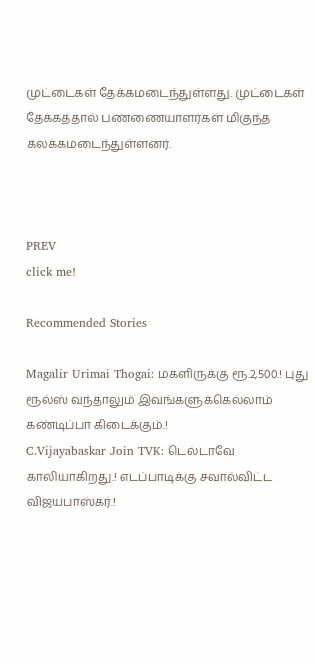முட்டைகள் தேக்கமடைந்துள்ளது. முட்டைகள் தேக்கத்தால் பண்ணையாளர்கள் மிகுந்த கலக்கமடைந்துள்ளனர்.



PREV
click me!

Recommended Stories

Magalir Urimai Thogai: மகளிருக்கு ரூ.2,500.! புது ரூல்ஸ் வந்தாலும் இவங்களுக்கெல்லாம் கண்டிப்பா கிடைக்கும்.!
C.Vijayabaskar Join TVK: டெல்டாவே காலியாகிறது.! எடப்பாடிக்கு சவால்விட்ட விஜயபாஸ்கர்.!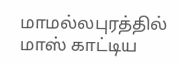மாமல்லபுரத்தில் மாஸ் காட்டிய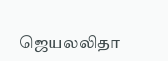ஜெயலலிதா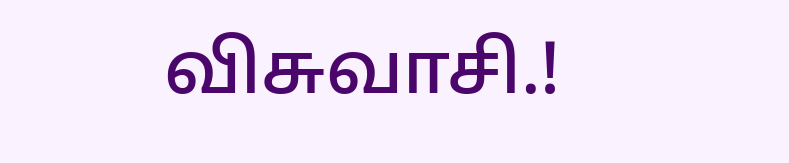விசுவாசி.!